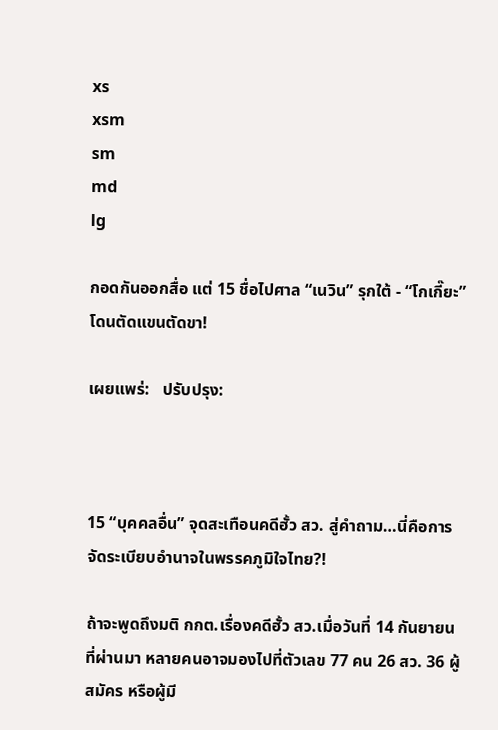xs
xsm
sm
md
lg

กอดกันออกสื่อ แต่ 15 ชื่อไปศาล “เนวิน” รุกใต้ - “โกเกี๊ยะ” โดนตัดแขนตัดขา!

เผยแพร่:   ปรับปรุง:



15 “บุคคลอื่น” จุดสะเทือนคดีฮั้ว สว. สู่คำถาม…นี่คือการจัดระเบียบอำนาจในพรรคภูมิใจไทย?!

ถ้าจะพูดถึงมติ กกต.เรื่องคดีฮั้ว สว.เมื่อวันที่ 14 กันยายน ที่ผ่านมา หลายคนอาจมองไปที่ตัวเลข 77 คน 26 สว. 36 ผู้สมัคร หรือผู้มี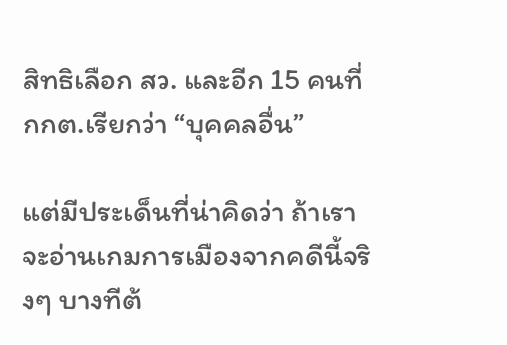สิทธิเลือก สว. และอีก 15 คนที่ กกต.เรียกว่า “บุคคลอื่น”

แต่มีประเด็นที่น่าคิดว่า ถ้าเราจะอ่านเกมการเมืองจากคดีนี้จริงๆ บางทีต้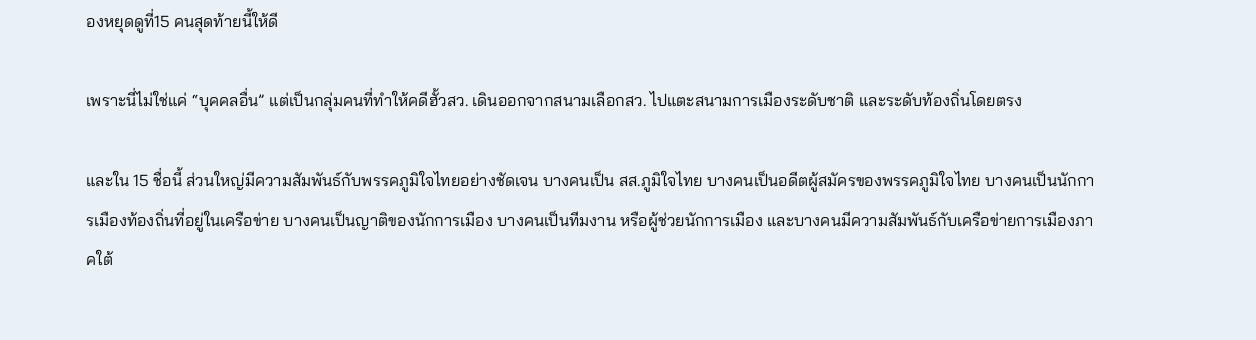องหยุดดูที่15 คนสุดท้ายนี้ให้ดี

เพราะนี่ไม่ใช่แค่ “บุคคลอื่น” แต่เป็นกลุ่มคนที่ทำให้คดีฮั้วสว. เดินออกจากสนามเลือกสว. ไปแตะสนามการเมืองระดับชาติ และระดับท้องถิ่นโดยตรง

และใน 15 ชื่อนี้ ส่วนใหญ่มีความสัมพันธ์กับพรรคภูมิใจไทยอย่างชัดเจน บางคนเป็น สส.ภูมิใจไทย บางคนเป็นอดีตผู้สมัครของพรรคภูมิใจไทย บางคนเป็นนักการเมืองท้องถิ่นที่อยู่ในเครือข่าย บางคนเป็นญาติของนักการเมือง บางคนเป็นทีมงาน หรือผู้ช่วยนักการเมือง และบางคนมีความสัมพันธ์กับเครือข่ายการเมืองภาคใต้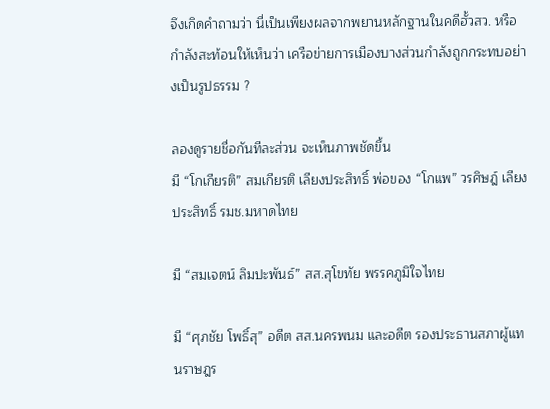จึงเกิดคำถามว่า นี่เป็นเพียงผลจากพยานหลักฐานในคดีฮั้วสว. หรือกำลังสะท้อนให้เห็นว่า เครือข่ายการเมืองบางส่วนกำลังถูกกระทบอย่างเป็นรูปธรรม ?

ลองดูรายชื่อกันทีละส่วน จะเห็นภาพชัดขึ้น
มี “โกเกียรติ” สมเกียรติ เลียงประสิทธิ์ พ่อของ “โกแพ” วรศิษฎ์ เลียงประสิทธิ์ รมช.มหาดไทย

มี “สมเจตน์ ลิมปะพันธ์” สส.สุโขทัย พรรคภูมิใจไทย

มี “ศุภชัย โพธิ์สุ” อดีต สส.นครพนม และอดีต รองประธานสภาผู้แทนราษฎร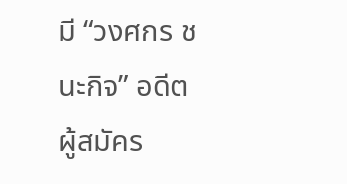มี “วงศกร ชนะกิจ” อดีตผู้สมัคร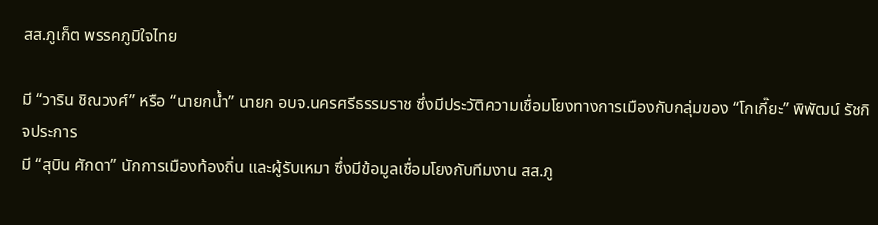สส.ภูเก็ต พรรคภูมิใจไทย

มี “วาริน ชิณวงศ์” หรือ “นายกน้ำ” นายก อบจ.นครศรีธรรมราช ซึ่งมีประวัติความเชื่อมโยงทางการเมืองกับกลุ่มของ “โกเกี๊ยะ” พิพัฒน์ รัชกิจประการ
มี “สุบิน ศักดา” นักการเมืองท้องถิ่น และผู้รับเหมา ซึ่งมีข้อมูลเชื่อมโยงกับทีมงาน สส.ภู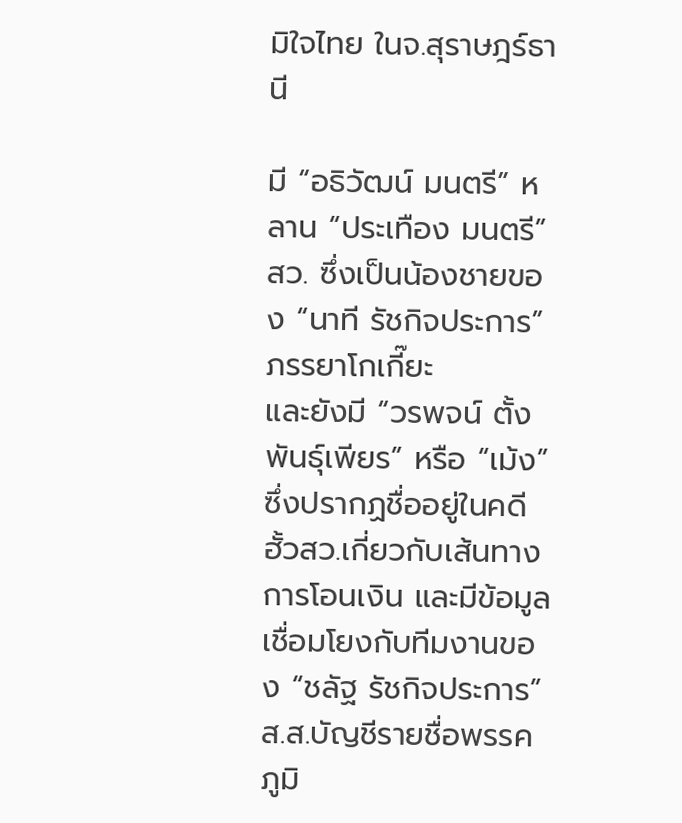มิใจไทย ในจ.สุราษฎร์ธานี

มี “อธิวัฒน์ มนตรี” หลาน “ประเทือง มนตรี” สว. ซึ่งเป็นน้องชายของ “นาที รัชกิจประการ” ภรรยาโกเกี๊ยะ
และยังมี “วรพจน์ ตั้งพันธุ์เพียร” หรือ “เม้ง” ซึ่งปรากฏชื่ออยู่ในคดีฮั้วสว.เกี่ยวกับเส้นทางการโอนเงิน และมีข้อมูลเชื่อมโยงกับทีมงานของ “ชลัฐ รัชกิจประการ” ส.ส.บัญชีรายชื่อพรรคภูมิ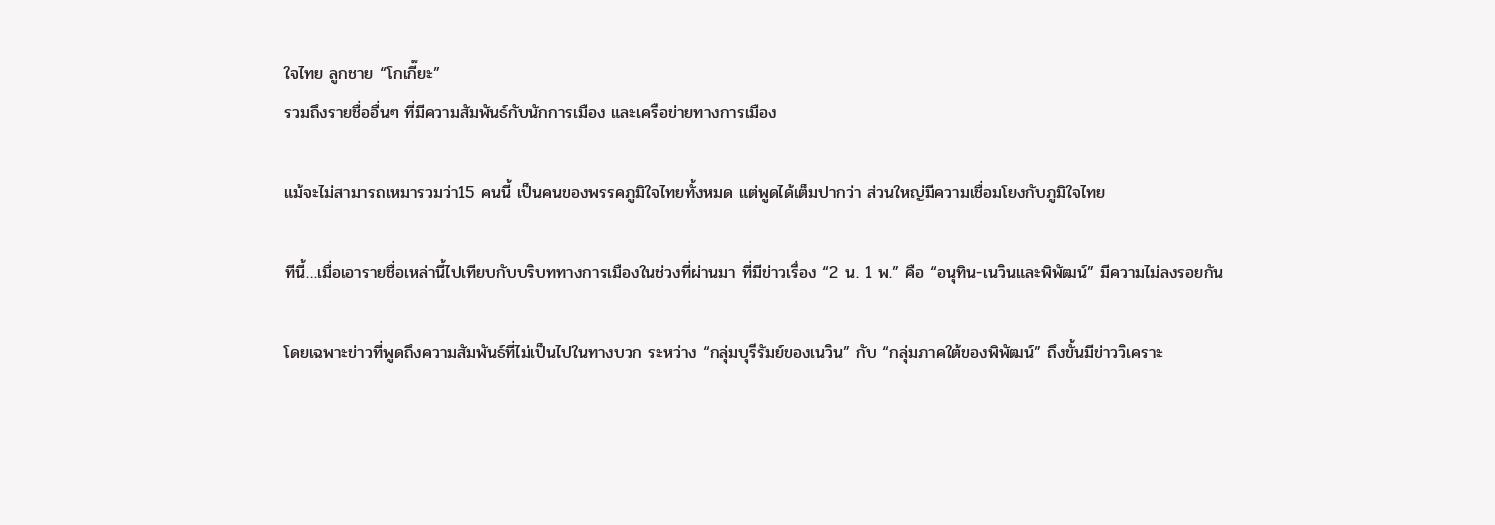ใจไทย ลูกชาย “โกเกี๊ยะ”
รวมถึงรายชื่ออื่นๆ ที่มีความสัมพันธ์กับนักการเมือง และเครือข่ายทางการเมือง

แม้จะไม่สามารถเหมารวมว่า15 คนนี้ เป็นคนของพรรคภูมิใจไทยทั้งหมด แต่พูดได้เต็มปากว่า ส่วนใหญ่มีความเชื่อมโยงกับภูมิใจไทย

ทีนี้…เมื่อเอารายชื่อเหล่านี้ไปเทียบกับบริบททางการเมืองในช่วงที่ผ่านมา ที่มีข่าวเรื่อง “2 น. 1 พ.” คือ “อนุทิน-เนวินและพิพัฒน์” มีความไม่ลงรอยกัน

โดยเฉพาะข่าวที่พูดถึงความสัมพันธ์ที่ไม่เป็นไปในทางบวก ระหว่าง “กลุ่มบุรีรัมย์ของเนวิน” กับ “กลุ่มภาคใต้ของพิพัฒน์” ถึงขั้นมีข่าววิเคราะ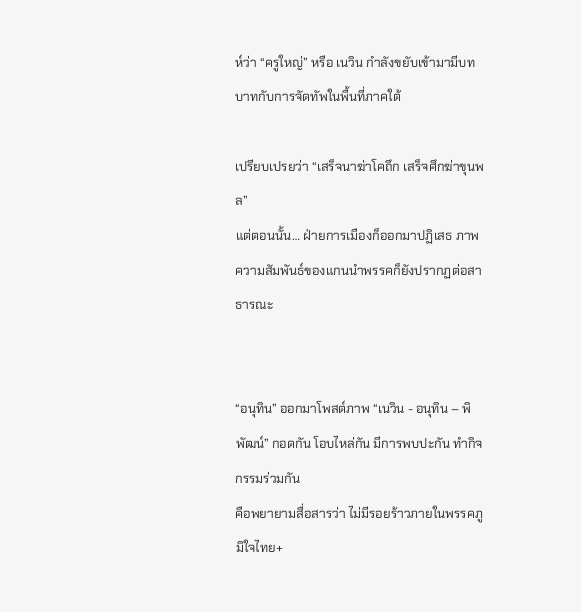ห์ว่า “ครูใหญ่” หรือ เนวิน กำลังขยับเข้ามามีบทบาทกับการจัดทัพในพื้นที่ภาคใต้

เปรียบเปรยว่า “เสร็จนาฆ่าโคถึก เสร็จศึกฆ่าขุนพล”
แต่ตอนนั้น… ฝ่ายการเมืองก็ออกมาปฏิเสธ ภาพความสัมพันธ์ของแกนนำพรรคก็ยังปรากฏต่อสาธารณะ


“อนุทิน” ออกมาโพสต์ภาพ “เนวิน - อนุทิน – พิพัฒน์” กอดกัน โอบไหล่กัน มีการพบปะกัน ทำกิจกรรมร่วมกัน
คือพยายามสื่อสารว่า ไม่มีรอยร้าวภายในพรรคภูมิใจไทย+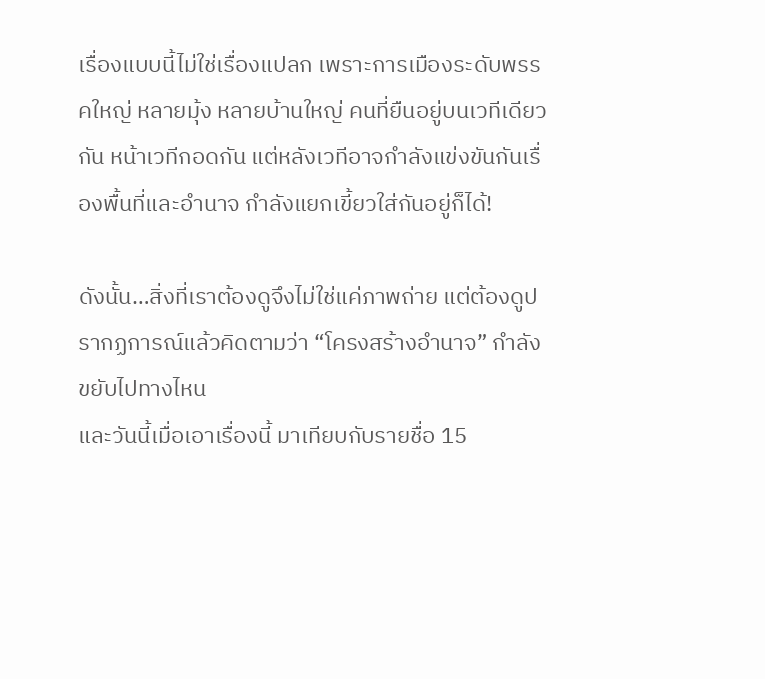เรื่องแบบนี้ไม่ใช่เรื่องแปลก เพราะการเมืองระดับพรรคใหญ่ หลายมุ้ง หลายบ้านใหญ่ คนที่ยืนอยู่บนเวทีเดียวกัน หน้าเวทีกอดกัน แต่หลังเวทีอาจกำลังแข่งขันกันเรื่องพื้นที่และอำนาจ กำลังแยกเขี้ยวใส่กันอยู่ก็ได้!

ดังนั้น…สิ่งที่เราต้องดูจึงไม่ใช่แค่ภาพถ่าย แต่ต้องดูปรากฏการณ์แล้วคิดตามว่า “โครงสร้างอำนาจ” กำลังขยับไปทางไหน
และวันนี้เมื่อเอาเรื่องนี้ มาเทียบกับรายชื่อ 15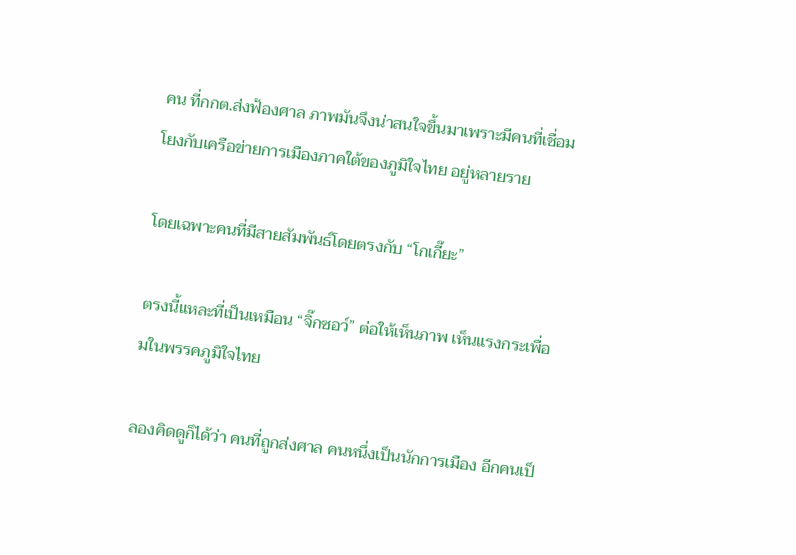คน ที่กกต.ส่งฟ้องศาล ภาพมันจึงน่าสนใจขึ้นมาเพราะมีคนที่เชื่อมโยงกับเครือข่ายการเมืองภาคใต้ของภูมิใจไทย อยู่หลายราย

โดยเฉพาะคนที่มีสายสัมพันธ์โดยตรงกับ “โกเกี๊ยะ”

ตรงนี้แหละที่เป็นเหมือน “จิ๊กซอว์” ต่อให้เห็นภาพ เห็นแรงกระเพื่อมในพรรคภูมิใจไทย

ลองคิดดูก็ได้ว่า คนที่ถูกส่งศาล คนหนึ่งเป็นนักการเมือง อีกคนเป็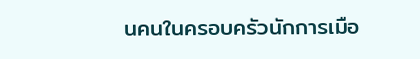นคนในครอบครัวนักการเมือ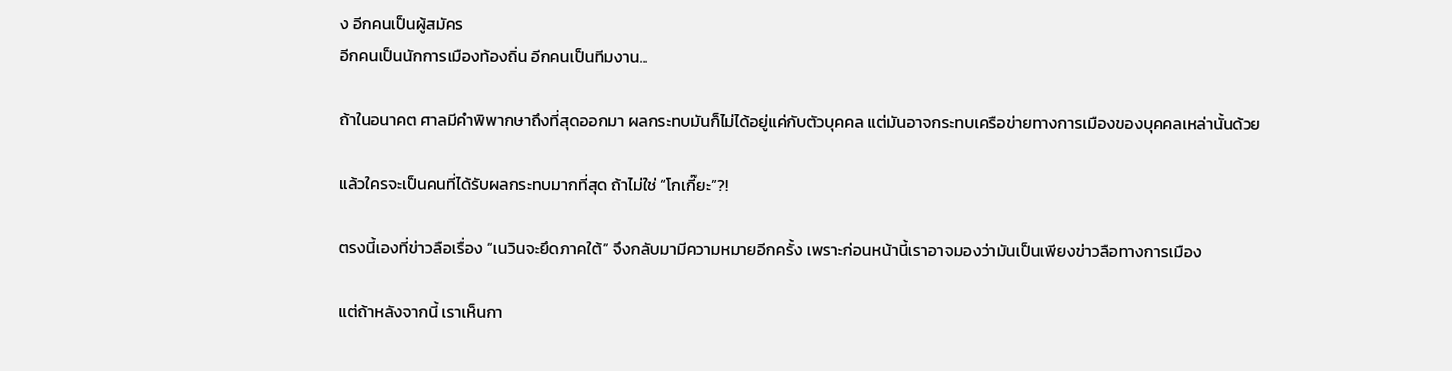ง อีกคนเป็นผู้สมัคร
อีกคนเป็นนักการเมืองท้องถิ่น อีกคนเป็นทีมงาน...

ถ้าในอนาคต ศาลมีคำพิพากษาถึงที่สุดออกมา ผลกระทบมันก็ไม่ได้อยู่แค่กับตัวบุคคล แต่มันอาจกระทบเครือข่ายทางการเมืองของบุคคลเหล่านั้นด้วย

แล้วใครจะเป็นคนที่ได้รับผลกระทบมากที่สุด ถ้าไม่ใช่ “โกเกี๊ยะ”?!

ตรงนี้เองที่ข่าวลือเรื่อง “เนวินจะยึดภาคใต้” จึงกลับมามีความหมายอีกครั้ง เพราะก่อนหน้านี้เราอาจมองว่ามันเป็นเพียงข่าวลือทางการเมือง

แต่ถ้าหลังจากนี้ เราเห็นกา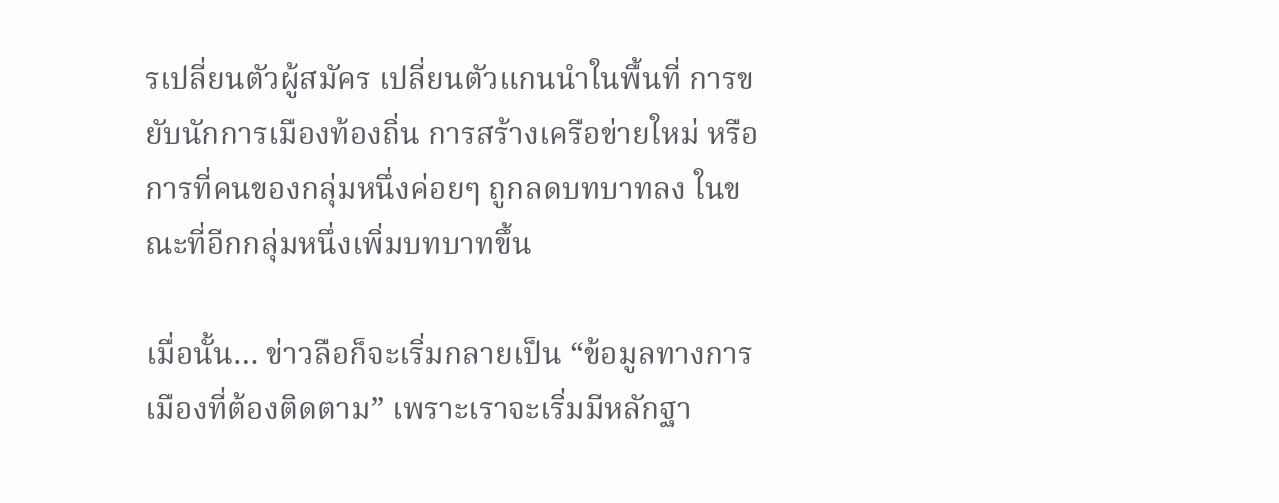รเปลี่ยนตัวผู้สมัคร เปลี่ยนตัวแกนนำในพื้นที่ การขยับนักการเมืองท้องถิ่น การสร้างเครือข่ายใหม่ หรือการที่คนของกลุ่มหนึ่งค่อยๆ ถูกลดบทบาทลง ในขณะที่อีกกลุ่มหนึ่งเพิ่มบทบาทขึ้น

เมื่อนั้น… ข่าวลือก็จะเริ่มกลายเป็น “ข้อมูลทางการเมืองที่ต้องติดตาม” เพราะเราจะเริ่มมีหลักฐา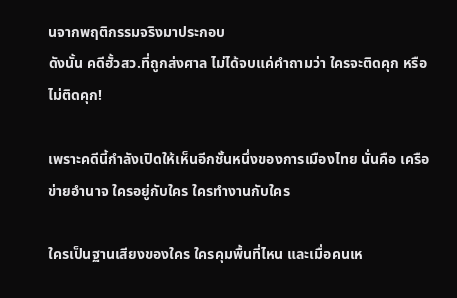นจากพฤติกรรมจริงมาประกอบ
ดังนั้น คดีฮั้วสว.ที่ถูกส่งศาล ไม่ได้จบแค่คำถามว่า ใครจะติดคุก หรือไม่ติดคุก!

เพราะคดีนี้กำลังเปิดให้เห็นอีกชั้นหนึ่งของการเมืองไทย นั่นคือ เครือข่ายอำนาจ ใครอยู่กับใคร ใครทำงานกับใคร

ใครเป็นฐานเสียงของใคร ใครคุมพื้นที่ไหน และเมื่อคนเห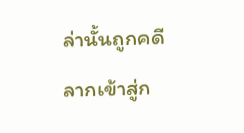ล่านั้นถูกคดีลากเข้าสู่ก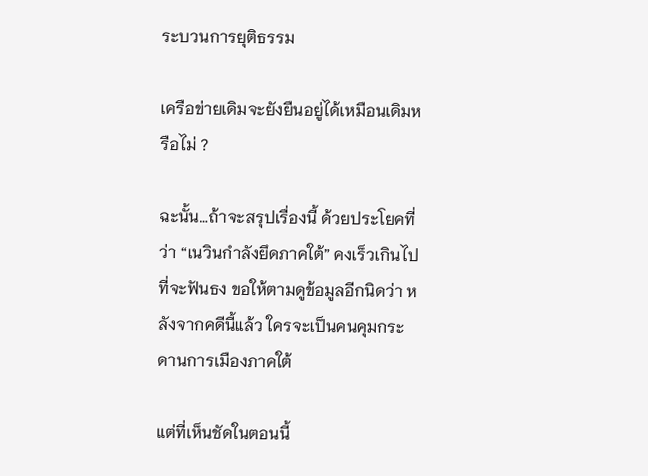ระบวนการยุติธรรม

เครือข่ายเดิมจะยังยืนอยู่ได้เหมือนเดิมหรือไม่ ?

ฉะนั้น…ถ้าจะสรุปเรื่องนี้ ด้วยประโยคที่ว่า “เนวินกำลังยึดภาคใต้” คงเร็วเกินไปที่จะฟันธง ขอให้ตามดูข้อมูลอีกนิดว่า หลังจากคดีนี้แล้ว ใครจะเป็นคนคุมกระดานการเมืองภาคใต้

แต่ที่เห็นชัดในตอนนี้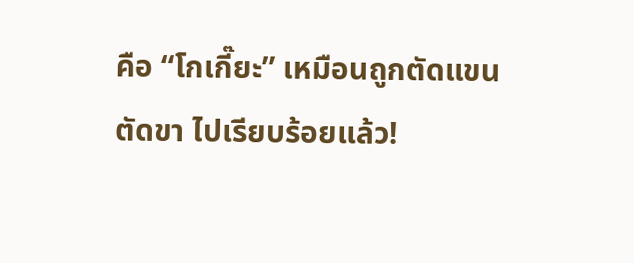คือ “โกเกี๊ยะ” เหมือนถูกตัดแขน ตัดขา ไปเรียบร้อยแล้ว!